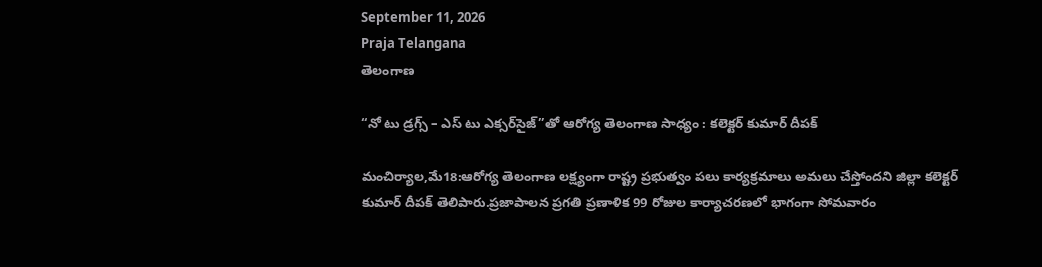September 11, 2026
Praja Telangana
తెలంగాణ

“నో టు డ్రగ్స్ – ఎస్ టు ఎక్సర్‌సైజ్”తో ఆరోగ్య తెలంగాణ సాధ్యం : కలెక్టర్ కుమార్ దీపక్

మంచిర్యాల,మే18:ఆరోగ్య తెలంగాణ లక్ష్యంగా రాష్ట్ర ప్రభుత్వం పలు కార్యక్రమాలు అమలు చేస్తోందని జిల్లా కలెక్టర్ కుమార్ దీపక్ తెలిపారు.ప్రజాపాలన ప్రగతి ప్రణాళిక 99 రోజుల కార్యాచరణలో భాగంగా సోమవారం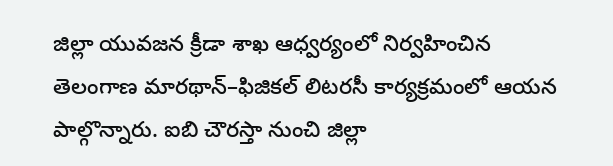జిల్లా యువజన క్రీడా శాఖ ఆధ్వర్యంలో నిర్వహించిన తెలంగాణ మారథాన్–ఫిజికల్ లిటరసీ కార్యక్రమంలో ఆయన పాల్గొన్నారు. ఐబి చౌరస్తా నుంచి జిల్లా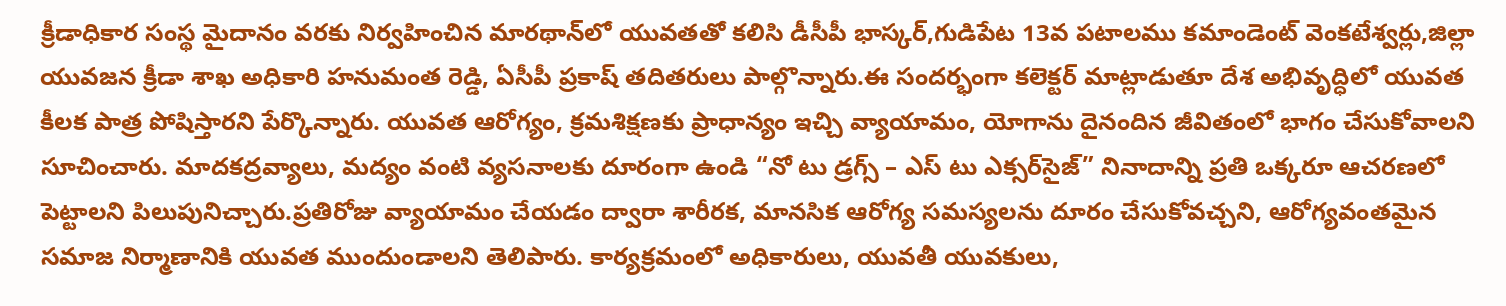క్రీడాధికార సంస్థ మైదానం వరకు నిర్వహించిన మారథాన్‌లో యువతతో కలిసి డీసీపీ భాస్కర్,గుడిపేట 13వ పటాలము కమాండెంట్ వెంకటేశ్వర్లు,జిల్లా యువజన క్రీడా శాఖ అధికారి హనుమంత రెడ్డి, ఏసీపీ ప్రకాష్ తదితరులు పాల్గొన్నారు.ఈ సందర్భంగా కలెక్టర్ మాట్లాడుతూ దేశ అభివృద్ధిలో యువత కీలక పాత్ర పోషిస్తారని పేర్కొన్నారు. యువత ఆరోగ్యం, క్రమశిక్షణకు ప్రాధాన్యం ఇచ్చి వ్యాయామం, యోగాను దైనందిన జీవితంలో భాగం చేసుకోవాలని సూచించారు. మాదకద్రవ్యాలు, మద్యం వంటి వ్యసనాలకు దూరంగా ఉండి “నో టు డ్రగ్స్ – ఎస్ టు ఎక్సర్‌సైజ్” నినాదాన్ని ప్రతి ఒక్కరూ ఆచరణలో పెట్టాలని పిలుపునిచ్చారు.ప్రతిరోజు వ్యాయామం చేయడం ద్వారా శారీరక, మానసిక ఆరోగ్య సమస్యలను దూరం చేసుకోవచ్చని, ఆరోగ్యవంతమైన సమాజ నిర్మాణానికి యువత ముందుండాలని తెలిపారు. కార్యక్రమంలో అధికారులు, యువతీ యువకులు,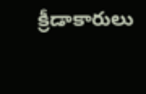క్రీడాకారులు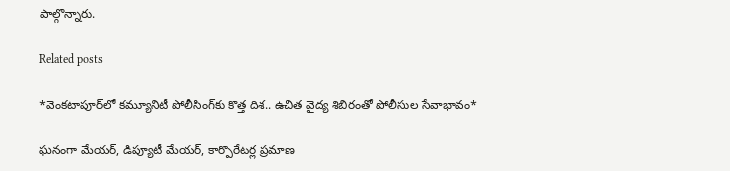పాల్గొన్నారు.

Related posts

*వెంకటాపూర్‌లో కమ్యూనిటీ పోలీసింగ్‌కు కొత్త దిశ.. ఉచిత వైద్య శిబిరంతో పోలీసుల సేవాభావం*

ఘనంగా మేయర్, డిప్యూటీ మేయర్, కార్పొరేటర్ల ప్రమాణ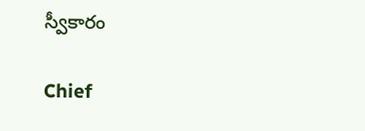స్వీకారం

Chief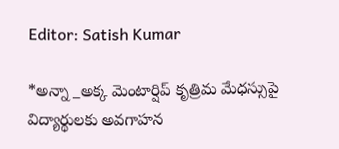Editor: Satish Kumar

*అన్నా _అక్క మెంటార్షిప్ కృత్రిమ మేధస్సుపై విద్యార్థులకు అవగాహన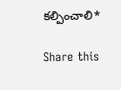కల్పించాలి*

Share this